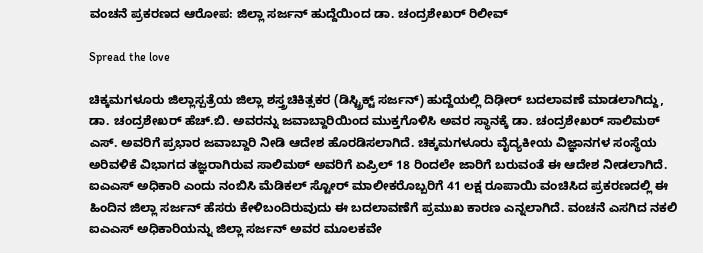ವಂಚನೆ ಪ್ರಕರಣದ ಆರೋಪ: ಜಿಲ್ಲಾ ಸರ್ಜನ್ ಹುದ್ದೆಯಿಂದ ಡಾ. ಚಂದ್ರಶೇಖರ್ ರಿಲೀವ್

Spread the love

ಚಿಕ್ಕಮಗಳೂರು ಜಿಲ್ಲಾಸ್ಪತ್ರೆಯ ಜಿಲ್ಲಾ ಶಸ್ತ್ರಚಿಕಿತ್ಸಕರ (ಡಿಸ್ಟ್ರಿಕ್ಟ್ ಸರ್ಜನ್) ಹುದ್ದೆಯಲ್ಲಿ ದಿಢೀರ್ ಬದಲಾವಣೆ ಮಾಡಲಾಗಿದ್ದು, ಡಾ. ಚಂದ್ರಶೇಖರ್ ಹೆಚ್.ಬಿ. ಅವರನ್ನು ಜವಾಬ್ದಾರಿಯಿಂದ ಮುಕ್ತಗೊಳಿಸಿ ಅವರ ಸ್ಥಾನಕ್ಕೆ ಡಾ. ಚಂದ್ರಶೇಖರ್ ಸಾಲಿಮಠ್ ಎಸ್. ಅವರಿಗೆ ಪ್ರಭಾರ ಜವಾಬ್ದಾರಿ ನೀಡಿ ಆದೇಶ ಹೊರಡಿಸಲಾಗಿದೆ. ಚಿಕ್ಕಮಗಳೂರು ವೈದ್ಯಕೀಯ ವಿಜ್ಞಾನಗಳ ಸಂಸ್ಥೆಯ ಅರಿವಳಿಕೆ ವಿಭಾಗದ ತಜ್ಞರಾಗಿರುವ ಸಾಲಿಮಠ್ ಅವರಿಗೆ ಏಪ್ರಿಲ್ 18 ರಿಂದಲೇ ಜಾರಿಗೆ ಬರುವಂತೆ ಈ ಆದೇಶ ನೀಡಲಾಗಿದೆ.
ಐಎಎಸ್ ಅಧಿಕಾರಿ ಎಂದು ನಂಬಿಸಿ ಮೆಡಿಕಲ್ ಸ್ಟೋರ್ ಮಾಲೀಕರೊಬ್ಬರಿಗೆ 41 ಲಕ್ಷ ರೂಪಾಯಿ ವಂಚಿಸಿದ ಪ್ರಕರಣದಲ್ಲಿ ಈ ಹಿಂದಿನ ಜಿಲ್ಲಾ ಸರ್ಜನ್ ಹೆಸರು ಕೇಳಿಬಂದಿರುವುದು ಈ ಬದಲಾವಣೆಗೆ ಪ್ರಮುಖ ಕಾರಣ ಎನ್ನಲಾಗಿದೆ. ವಂಚನೆ ಎಸಗಿದ ನಕಲಿ ಐಎಎಸ್ ಅಧಿಕಾರಿಯನ್ನು ಜಿಲ್ಲಾ ಸರ್ಜನ್ ಅವರ ಮೂಲಕವೇ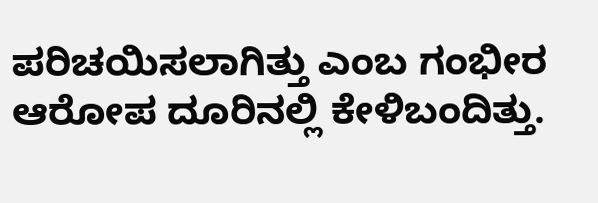ಪರಿಚಯಿಸಲಾಗಿತ್ತು ಎಂಬ ಗಂಭೀರ ಆರೋಪ ದೂರಿನಲ್ಲಿ ಕೇಳಿಬಂದಿತ್ತು.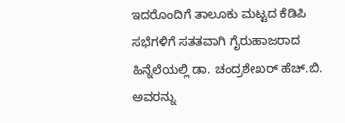ಇದರೊಂದಿಗೆ ತಾಲೂಕು ಮಟ್ಟದ ಕೆಡಿಪಿ ಸಭೆಗಳಿಗೆ ಸತತವಾಗಿ ಗೈರುಹಾಜರಾದ ಹಿನ್ನೆಲೆಯಲ್ಲಿ ಡಾ. ಚಂದ್ರಶೇಖರ್ ಹೆಚ್.ಬಿ. ಅವರನ್ನು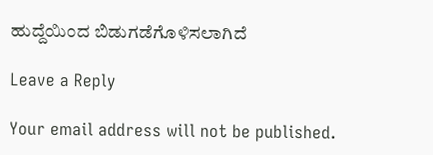ಹುದ್ದೆಯಿಂದ ಬಿಡುಗಡೆಗೊಳಿಸಲಾಗಿದೆ

Leave a Reply

Your email address will not be published.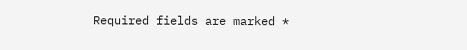Required fields are marked *